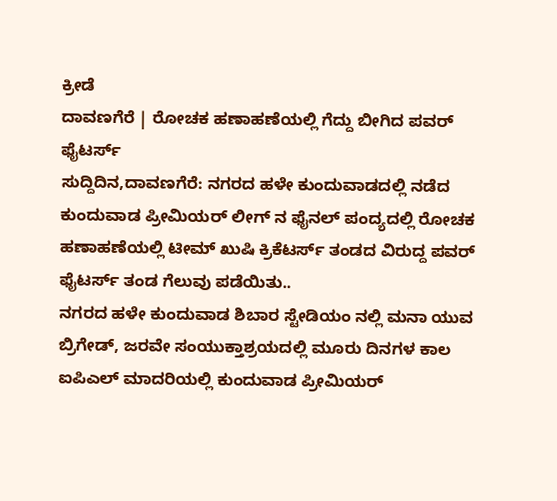ಕ್ರೀಡೆ
ದಾವಣಗೆರೆ | ರೋಚಕ ಹಣಾಹಣೆಯಲ್ಲಿ ಗೆದ್ದು ಬೀಗಿದ ಪವರ್ ಫೈಟರ್ಸ್
ಸುದ್ದಿದಿನ,ದಾವಣಗೆರೆ: ನಗರದ ಹಳೇ ಕುಂದುವಾಡದಲ್ಲಿ ನಡೆದ ಕುಂದುವಾಡ ಪ್ರೀಮಿಯರ್ ಲೀಗ್ ನ ಫೈನಲ್ ಪಂದ್ಯದಲ್ಲಿ ರೋಚಕ ಹಣಾಹಣೆಯಲ್ಲಿ ಟೀಮ್ ಖುಷಿ ಕ್ರಿಕೆಟರ್ಸ್ ತಂಡದ ವಿರುದ್ದ ಪವರ್ ಫೈಟರ್ಸ್ ತಂಡ ಗೆಲುವು ಪಡೆಯಿತು..
ನಗರದ ಹಳೇ ಕುಂದುವಾಡ ಶಿಬಾರ ಸ್ಟೇಡಿಯಂ ನಲ್ಲಿ ಮನಾ ಯುವ ಬ್ರಿಗೇಡ್, ಜರವೇ ಸಂಯುಕ್ತಾಶ್ರಯದಲ್ಲಿ ಮೂರು ದಿನಗಳ ಕಾಲ ಐಪಿಎಲ್ ಮಾದರಿಯಲ್ಲಿ ಕುಂದುವಾಡ ಪ್ರೀಮಿಯರ್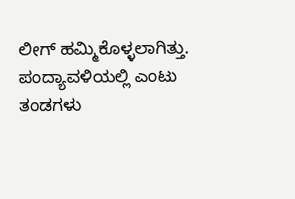ಲೀಗ್ ಹಮ್ಮಿಕೊಳ್ಳಲಾಗಿತ್ತು. ಪಂದ್ಯಾವಳಿಯಲ್ಲಿ ಎಂಟು ತಂಡಗಳು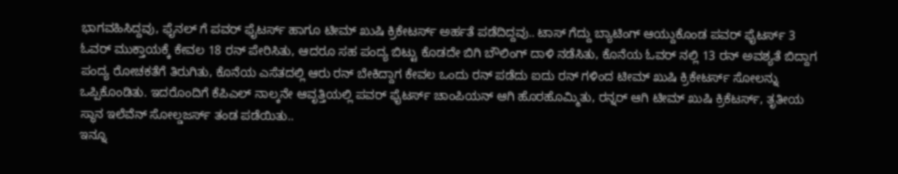ಭಾಗವಹಿಸಿದ್ದವು, ಫೈನಲ್ ಗೆ ಪವರ್ ಫೈಟರ್ಸ್ ಹಾಗೂ ಟೀಮ್ ಖುಷಿ ಕ್ರಿಕೇಟರ್ಸ್ ಅರ್ಹತೆ ಪಡೆದಿದ್ದವು.. ಟಾಸ್ ಗೆದ್ದು ಬ್ಯಾಟಿಂಗ್ ಆಯ್ದುಕೊಂಡ ಪವರ್ ಫೈಟರ್ಸ್ 3 ಓವರ್ ಮುಕ್ತಾಯಕ್ಕೆ ಕೇವಲ 18 ರನ್ ಪೇರಿಸಿತು, ಆದರೂ ಸಹ ಪಂದ್ಯ ಬಿಟ್ಟು ಕೊಡದೇ ಬಿಗಿ ಬೌಲಿಂಗ್ ದಾಳಿ ನಡೆಸಿತು, ಕೊನೆಯ ಓವರ್ ನಲ್ಲಿ 13 ರನ್ ಅವಶ್ಯತೆ ಬಿದ್ದಾಗ ಪಂದ್ಯ ರೋಚಕತೆಗೆ ತಿರುಗಿತು, ಕೊನೆಯ ಎಸೆತದಲ್ಲಿ ಆರು ರನ್ ಬೇಕಿದ್ದಾಗ ಕೇವಲ ಒಂದು ರನ್ ಪಡೆದು ಐದು ರನ್ ಗಳಿಂದ ಟೀಮ್ ಖುಷಿ ಕ್ರಿಕೇಟರ್ಸ್ ಸೋಲನ್ನು ಒಪ್ಪಿಕೊಂಡಿತು. ಇದರೊಂದಿಗೆ ಕೆಪಿಎಲ್ ನಾಲ್ಕನೇ ಆವೃತ್ತಿಯಲ್ಲಿ ಪವರ್ ಫೈಟರ್ಸ್ ಚಾಂಪಿಯನ್ ಆಗಿ ಹೊರಹೊಮ್ಮಿತು, ರನ್ನರ್ ಆಗಿ ಟೀಮ್ ಖುಷಿ ಕ್ರಿಕೆಟರ್ಸ್, ತೃತೀಯ ಸ್ಥಾನ ಇಲೆವೆನ್ ಸೋಲ್ಡಜರ್ಸ್ ತಂಡ ಪಡೆಯಿತು..
ಇನ್ನೂ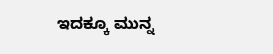ಇದಕ್ಕೂ ಮುನ್ನ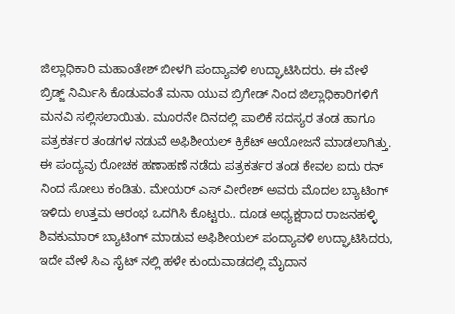ಜಿಲ್ಲಾಧಿಕಾರಿ ಮಹಾಂತೇಶ್ ಬೀಳಗಿ ಪಂದ್ಯಾವಳಿ ಉದ್ಘಾಟಿಸಿದರು. ಈ ವೇಳೆ ಬ್ರಿಡ್ಜ್ ನಿರ್ಮಿಸಿ ಕೊಡುವಂತೆ ಮನಾ ಯುವ ಬ್ರಿಗೇಡ್ ನಿಂದ ಜಿಲ್ಲಾಧಿಕಾರಿಗಳಿಗೆ ಮನವಿ ಸಲ್ಲಿಸಲಾಯಿತು. ಮೂರನೇ ದಿನದಲ್ಲಿ ಪಾಲಿಕೆ ಸದಸ್ಯರ ತಂಡ ಹಾಗೂ ಪತ್ರಕರ್ತರ ತಂಡಗಳ ನಡುವೆ ಅಫಿಶೀಯಲ್ ಕ್ರಿಕೆಟ್ ಆಯೋಜನೆ ಮಾಡಲಾಗಿತ್ತು. ಈ ಪಂದ್ಯವು ರೋಚಕ ಹಣಾಹಣೆ ನಡೆದು ಪತ್ರಕರ್ತರ ತಂಡ ಕೇವಲ ಐದು ರನ್ ನಿಂದ ಸೋಲು ಕಂಡಿತು. ಮೇಯರ್ ಎಸ್ ವೀರೇಶ್ ಅವರು ಮೊದಲ ಬ್ಯಾಟಿಂಗ್ ಇಳಿದು ಉತ್ತಮ ಆರಂಭ ಒದಗಿಸಿ ಕೊಟ್ಟರು.. ದೂಡ ಅಧ್ಯಕ್ಷರಾದ ರಾಜನಹಳ್ಳಿ ಶಿವಕುಮಾರ್ ಬ್ಯಾಟಿಂಗ್ ಮಾಡುವ ಅಫಿಶೀಯಲ್ ಪಂದ್ಯಾವಳಿ ಉದ್ಘಾಟಿಸಿದರು, ಇದೇ ವೇಳೆ ಸಿಎ ಸೈಟ್ ನಲ್ಲಿ ಹಳೇ ಕುಂದುವಾಡದಲ್ಲಿ ಮೈದಾನ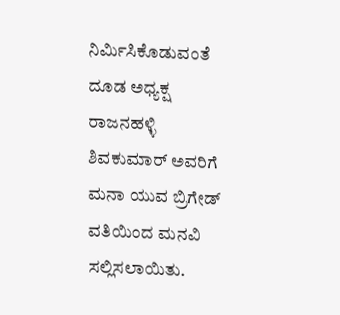ನಿರ್ಮಿಸಿಕೊಡುವಂತೆ ದೂಡ ಅಧ್ಯಕ್ಷ ರಾಜನಹಳ್ಳಿ ಶಿವಕುಮಾರ್ ಅವರಿಗೆ ಮನಾ ಯುವ ಬ್ರಿಗೇಡ್ ವತಿಯಿಂದ ಮನವಿ ಸಲ್ಲಿಸಲಾಯಿತು.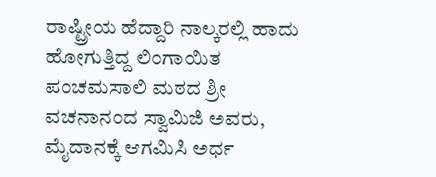ರಾಷ್ಟ್ರೀಯ ಹೆದ್ದಾರಿ ನಾಲ್ಕರಲ್ಲಿ ಹಾದು ಹೋಗುತ್ತಿದ್ದ ಲಿಂಗಾಯಿತ ಪಂಚಮಸಾಲಿ ಮಠದ ಶ್ರೀ ವಚನಾನಂದ ಸ್ವಾಮಿಜಿ ಅವರು, ಮೈದಾನಕ್ಕೆ ಆಗಮಿಸಿ ಅರ್ಧ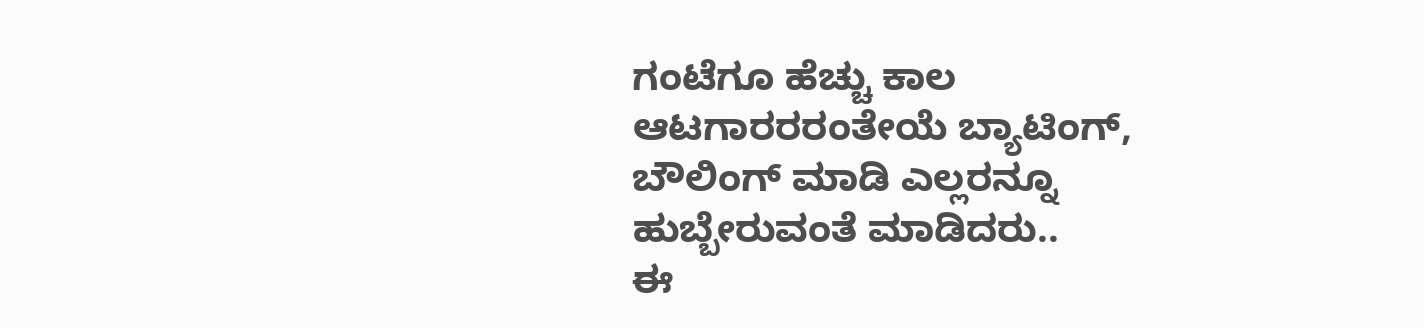ಗಂಟೆಗೂ ಹೆಚ್ಚು ಕಾಲ ಆಟಗಾರರರಂತೇಯೆ ಬ್ಯಾಟಿಂಗ್, ಬೌಲಿಂಗ್ ಮಾಡಿ ಎಲ್ಲರನ್ನೂ ಹುಬ್ಬೇರುವಂತೆ ಮಾಡಿದರು..
ಈ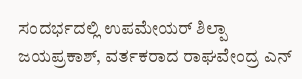ಸಂದರ್ಭದಲ್ಲಿ ಉಪಮೇಯರ್ ಶಿಲ್ಪಾ ಜಯಪ್ರಕಾಶ್, ವರ್ತಕರಾದ ರಾಘವೇಂದ್ರ ಎನ್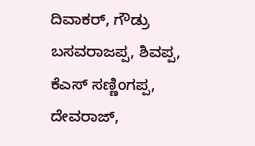ದಿವಾಕರ್, ಗೌಡ್ರು ಬಸವರಾಜಪ್ಪ, ಶಿವಪ್ಪ, ಕೆಎಸ್ ಸಣ್ಣಿಂಗಪ್ಪ, ದೇವರಾಜ್,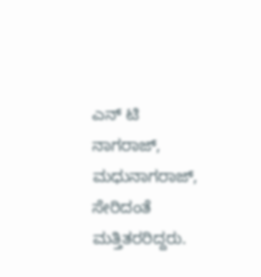ಎನ್ ಟಿ ನಾಗರಾಜ್, ಮಧುನಾಗರಾಜ್, ಸೇರಿದಂತೆ ಮತ್ತಿತರರಿದ್ದರು.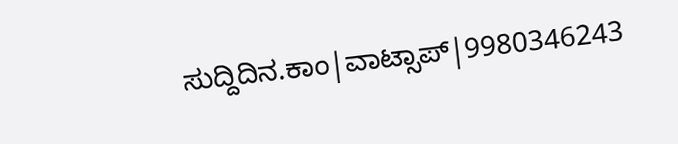ಸುದ್ದಿದಿನ.ಕಾಂ|ವಾಟ್ಸಾಪ್|9980346243